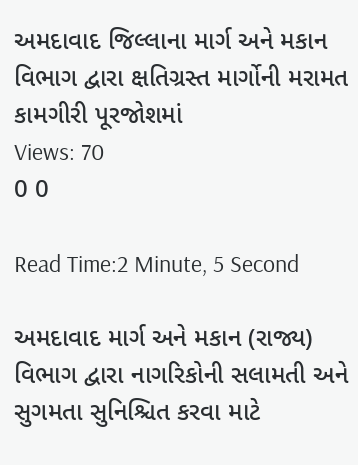અમદાવાદ જિલ્લાના માર્ગ અને મકાન વિભાગ દ્વારા ક્ષતિગ્રસ્ત માર્ગોની મરામત કામગીરી પૂરજોશમાં
Views: 70
0 0

Read Time:2 Minute, 5 Second

અમદાવાદ માર્ગ અને મકાન (રાજ્ય) વિભાગ દ્વારા નાગરિકોની સલામતી અને સુગમતા સુનિશ્ચિત કરવા માટે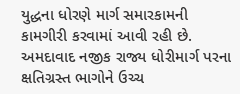યુદ્ધના ધોરણે માર્ગ સમારકામની કામગીરી કરવામાં આવી રહી છે. અમદાવાદ નજીક રાજ્ય ધોરીમાર્ગ પરના ક્ષતિગ્રસ્ત ભાગોને ઉચ્ચ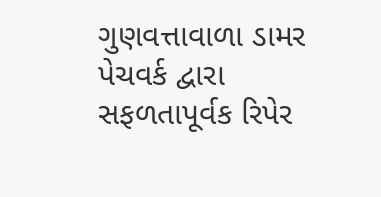ગુણવત્તાવાળા ડામર પેચવર્ક દ્વારા સફળતાપૂર્વક રિપેર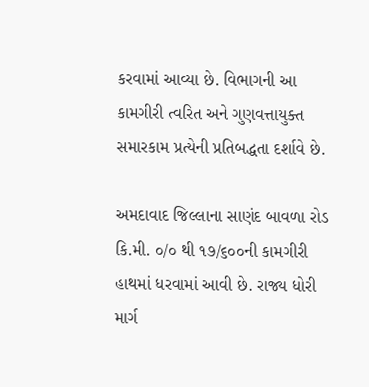કરવામાં આવ્યા છે. વિભાગની આ કામગીરી ત્વરિત અને ગુણવત્તાયુક્ત સમારકામ પ્રત્યેની પ્રતિબદ્ધતા દર્શાવે છે.

અમદાવાદ જિલ્લાના સાણંદ બાવળા રોડ કિ.મી. ૦/૦ થી ૧૭/૬૦૦ની કામગીરી હાથમાં ધરવામાં આવી છે. રાજ્ય ધોરી માર્ગ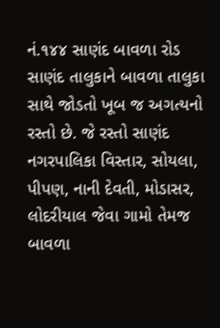નં.૧૪૪ સાણંદ બાવળા રોડ સાણંદ તાલુકાને બાવળા તાલુકા સાથે જોડતો ખૂબ જ અગત્યનો રસ્તો છે. જે રસ્તો સાણંદ નગરપાલિકા વિસ્તાર, સોયલા, પીપણ, નાની દેવતી, મોડાસર, લોદરીયાલ જેવા ગામો તેમજ બાવળા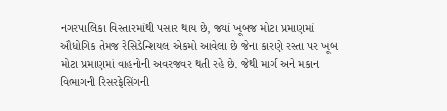નગરપાલિકા વિસ્તારમાંથી પસાર થાય છે, જ્યાં ખૂબજ મોટા પ્રમાણમાં ઔધોગિક તેમજ રેસિડેન્શિયલ એકમો આવેલા છે જેના કારણે રસ્તા પર ખૂબ મોટા પ્રમાણમાં વાહનોની અવરજવર થતી રહે છે. જેથી માર્ગ અને મકાન વિભાગની રિસરફેસિંગની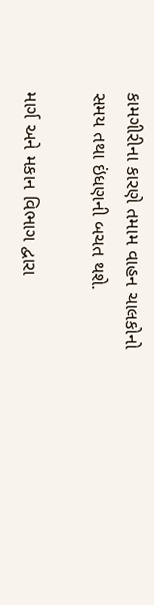કામગીરીના કારણે તમામ વાહન ચાલકોનો સમય તથા ઇંધણની બચત થશે.

માર્ગ અને મકાન વિભાગ દ્વારા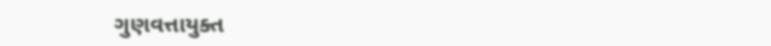ગુણવત્તાયુક્ત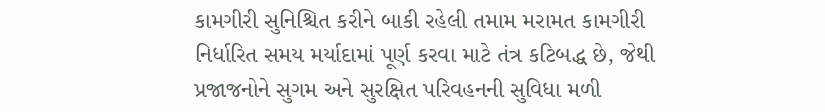કામગીરી સુનિશ્ચિત કરીને બાકી રહેલી તમામ મરામત કામગીરી નિર્ધારિત સમય મર્યાદામાં પૂર્ણ કરવા માટે તંત્ર કટિબદ્ધ છે, જેથી પ્રજાજનોને સુગમ અને સુરક્ષિત પરિવહનની સુવિધા મળી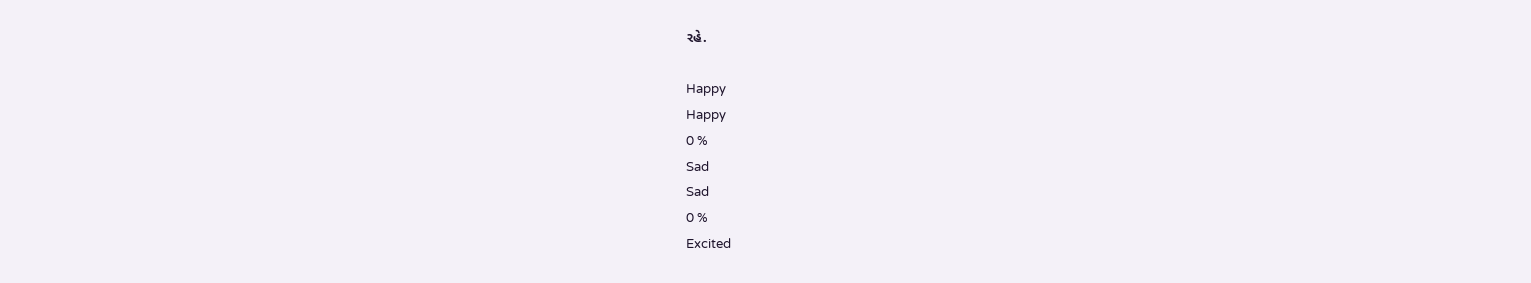રહે.

Happy
Happy
0 %
Sad
Sad
0 %
Excited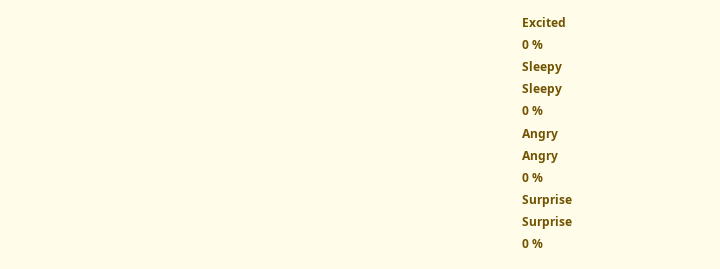Excited
0 %
Sleepy
Sleepy
0 %
Angry
Angry
0 %
Surprise
Surprise
0 %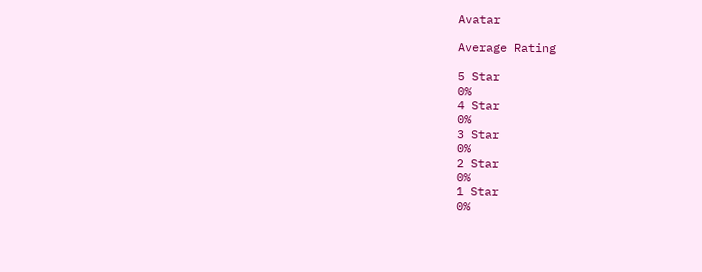Avatar

Average Rating

5 Star
0%
4 Star
0%
3 Star
0%
2 Star
0%
1 Star
0%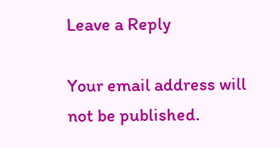Leave a Reply

Your email address will not be published.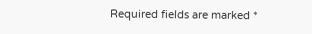Required fields are marked *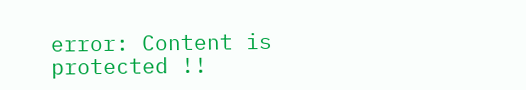error: Content is protected !!